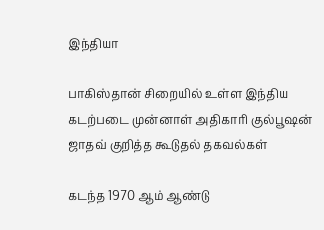இந்தியா

பாகிஸ்தான் சிறையில் உள்ள இந்திய கடற்படை முன்னாள் அதிகாரி குல்பூஷன் ஜாதவ் குறித்த கூடுதல் தகவல்கள்

கடந்த 1970 ஆம் ஆண்டு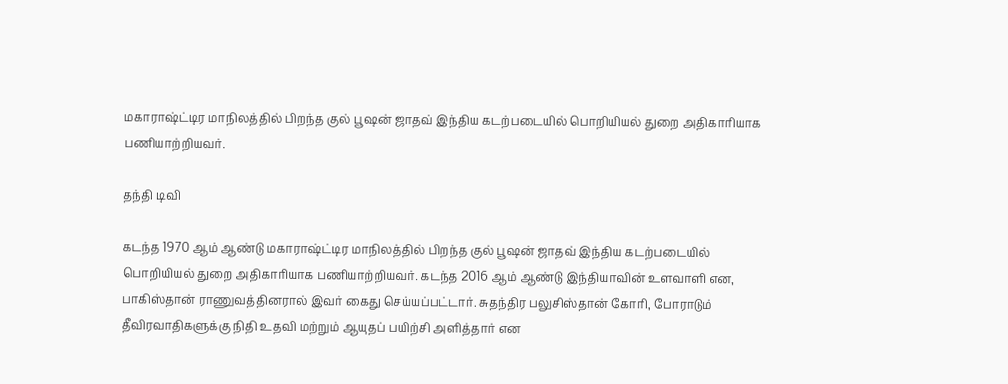மகாராஷ்ட்டிர மாநிலத்தில் பிறந்த குல் பூஷன் ஜாதவ் இந்திய கடற்படையில் பொறியியல் துறை அதிகாரியாக பணியாற்றியவர்.

தந்தி டிவி

கடந்த 1970 ஆம் ஆண்டு மகாராஷ்ட்டிர மாநிலத்தில் பிறந்த குல் பூஷன் ஜாதவ் இந்திய கடற்படையில் பொறியியல் துறை அதிகாரியாக பணியாற்றியவர். கடந்த 2016 ஆம் ஆண்டு இந்தியாவின் உளவாளி என, பாகிஸ்தான் ராணுவத்தினரால் இவர் கைது செய்யப்பட்டார். சுதந்திர பலுசிஸ்தான் கோரி, போராடும் தீவிரவாதிகளுக்கு நிதி உதவி மற்றும் ஆயுதப் பயிற்சி அளித்தார் என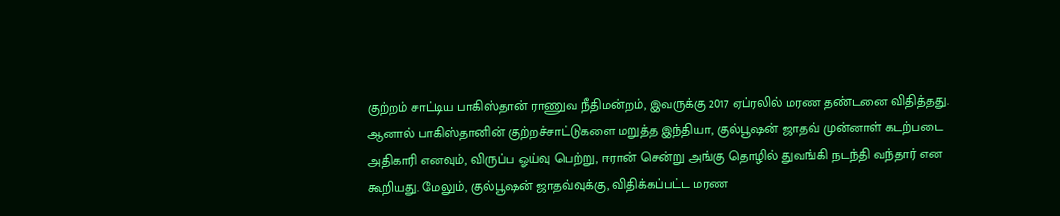குற்றம் சாட்டிய பாகிஸ்தான் ராணுவ நீதிமன்றம், இவருக்கு 2017 ஏப்ரலில் மரண தண்டனை விதித்தது. ஆனால் பாகிஸ்தானின் குற்றச்சாட்டுகளை மறுத்த இந்தியா, குல்பூஷன் ஜாதவ் முன்னாள் கடற்படை அதிகாரி எனவும், விருப்ப ஓய்வு பெற்று, ஈரான் சென்று அங்கு தொழில் துவங்கி நடந்தி வந்தார் என கூறியது. மேலும், குல்பூஷன் ஜாதவ்வுக்கு, விதிக்கப்பட்ட மரண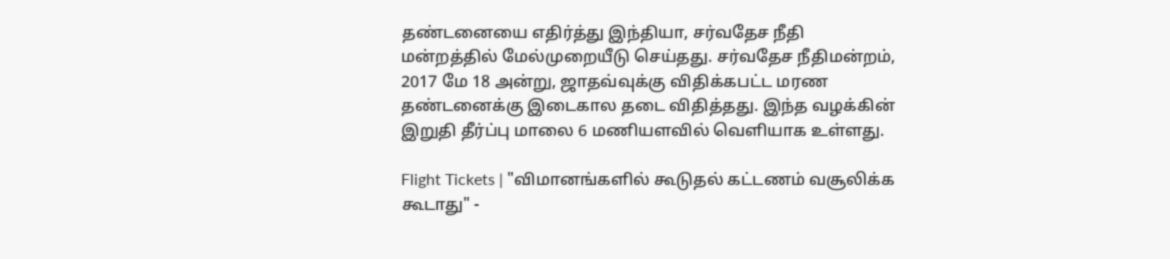தண்டனையை எதிர்த்து இந்தியா, சர்வதேச நீதி மன்றத்தில் மேல்முறையீடு செய்தது. சர்வதேச நீதிமன்றம், 2017 மே 18 அன்று, ஜாதவ்வுக்கு விதிக்கபட்ட மரண தண்டனைக்கு இடைகால தடை விதித்தது. இந்த வழக்கின் இறுதி தீர்ப்பு மாலை 6 மணியளவில் வெளியாக உள்ளது.

Flight Tickets | "விமானங்களில் கூடுதல் கட்டணம் வசூலிக்க கூடாது" -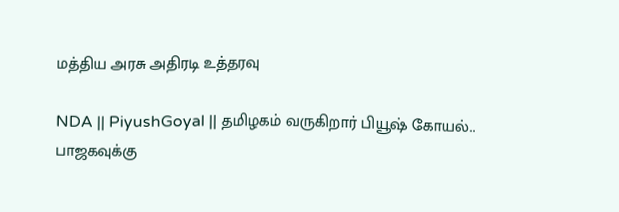மத்திய அரசு அதிரடி உத்தரவு

NDA || PiyushGoyal || தமிழகம் வருகிறார் பியூஷ் கோயல்.. பாஜகவுக்கு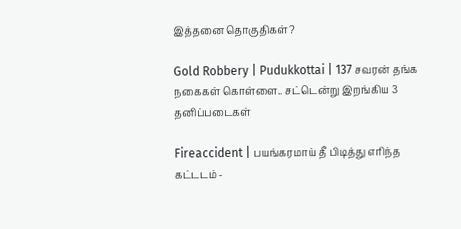இத்தனை தொகுதிகள்?

Gold Robbery | Pudukkottai | 137 சவரன் தங்க நகைகள் கொள்ளை.. சட்டென்று இறங்கிய 3 தனிப்படைகள்

Fireaccident | பயங்கரமாய் தீ பிடித்து எரிந்த கட்டடம் -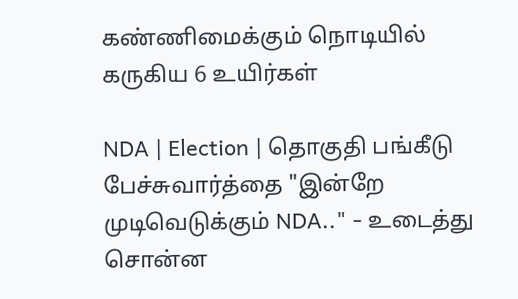கண்ணிமைக்கும் நொடியில் கருகிய 6 உயிர்கள்

NDA | Election | தொகுதி பங்கீடு பேச்சுவார்த்தை "இன்றே முடிவெடுக்கும் NDA.." - உடைத்து சொன்ன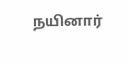நயினார்